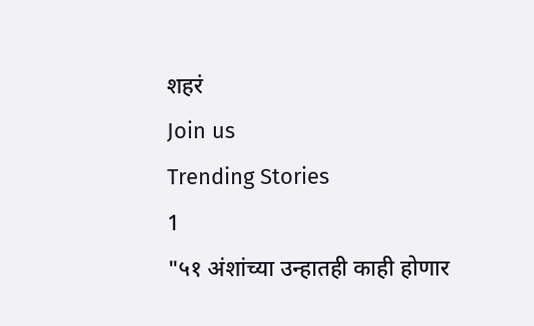शहरं
Join us
Trending Stories
1
"५१ अंशांच्या उन्हातही काही होणार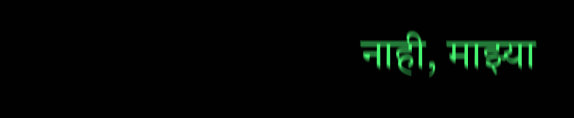नाही, माझ्या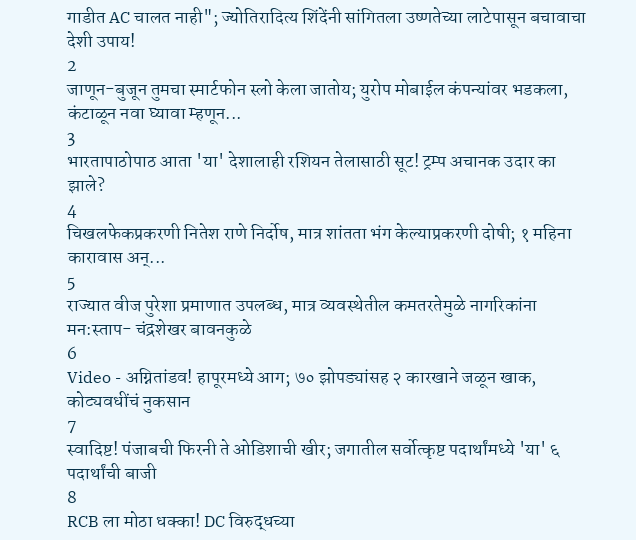गाडीत AC चालत नाही"; ज्योतिरादित्य शिंदेंनी सांगितला उष्णतेच्या लाटेपासून बचावाचा देशी उपाय!
2
जाणून-बुजून तुमचा स्मार्टफोन स्लो केला जातोय; युरोप मोबाईल कंपन्यांवर भडकला, कंटाळून नवा घ्यावा म्हणून...
3
भारतापाठोपाठ आता 'या' देशालाही रशियन तेलासाठी सूट! ट्रम्प अचानक उदार का झाले?
4
चिखलफेकप्रकरणी नितेश राणे निर्दोष, मात्र शांतता भंग केल्याप्रकरणी दोषी; १ महिना कारावास अन्...
5
राज्यात वीज पुरेशा प्रमाणात उपलब्ध, मात्र व्यवस्थेतील कमतरतेमुळे नागरिकांना मन:स्ताप- चंद्रशेखर बावनकुळे
6
Video - अग्नितांडव! हापूरमध्ये आग; ७० झोपड्यांसह २ कारखाने जळून खाक, कोट्यवधींचं नुकसान
7
स्वादिष्ट! पंजाबची फिरनी ते ओडिशाची खीर; जगातील सर्वोत्कृष्ट पदार्थांमध्ये 'या' ६ पदार्थांची बाजी
8
RCB ला मोठा धक्का! DC विरुद्धच्या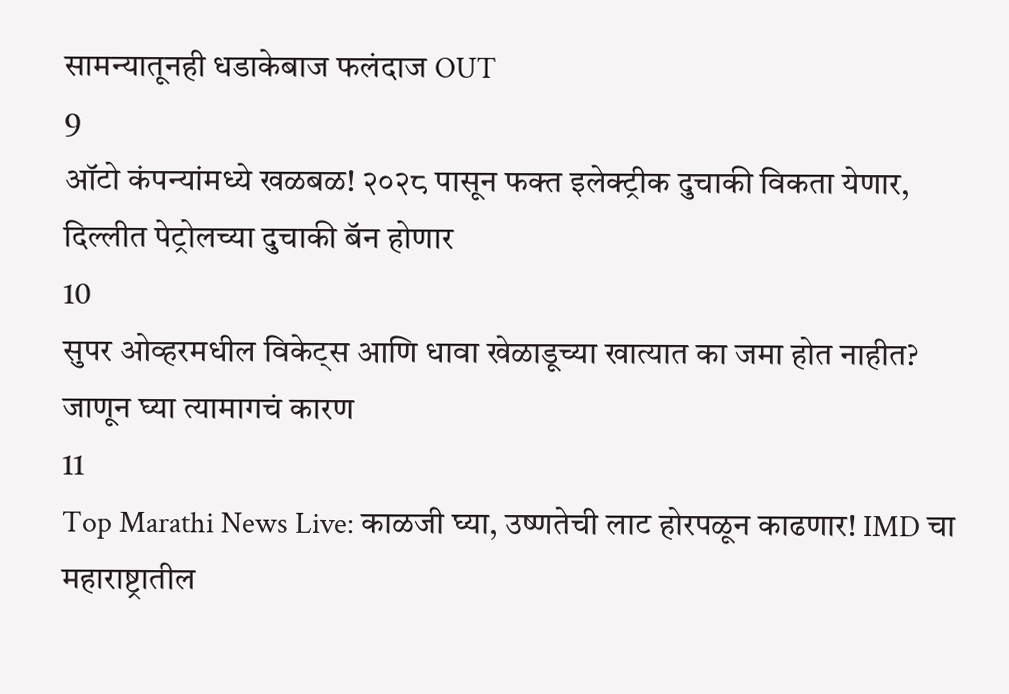सामन्यातूनही धडाकेबाज फलंदाज OUT
9
ऑटो कंपन्यांमध्ये खळबळ! २०२८ पासून फक्त इलेक्ट्रीक दुचाकी विकता येणार, दिल्लीत पेट्रोलच्या दुचाकी बॅन होणार
10
सुपर ओव्हरमधील विकेट्स आणि धावा खेळाडूच्या खात्यात का जमा होत नाहीत? जाणून घ्या त्यामागचं कारण
11
Top Marathi News Live: काळजी घ्या, उष्णतेची लाट होरपळून काढणार! IMD चा महाराष्ट्रातील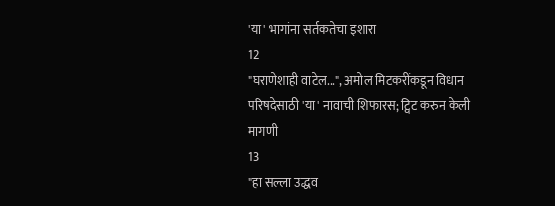'या' भागांना सर्तकतेचा इशारा
12
"घराणेशाही वाटेल...", अमोल मिटकरींकडून विधान परिषदेसाठी 'या' नावाची शिफारस; ट्विट करुन केली मागणी
13
"हा सल्ला उद्धव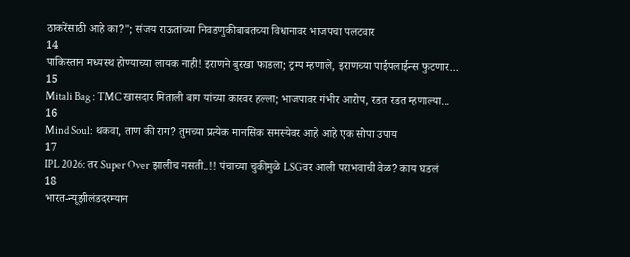ठाकरेंसाठी आहे का?"; संजय राऊतांच्या निवडणुकीबाबतच्या विधानावर भाजपचा पलटवार
14
पाकिस्तान मध्यस्थ होण्याच्या लायक नाही! इराणने बुरखा फाडला; ट्रम्प म्हणाले, इराणच्या पाईपलाईन्स फुटणार...
15
Mitali Bag : TMC खासदार मिताली बाग यांच्या कारवर हल्ला; भाजपावर गंभीर आरोप, रडत रडत म्हणाल्या...
16
Mind Soul: थकवा, ताण की राग? तुमच्या प्रत्येक मानसिक समस्येवर आहे आहे एक सोपा उपाय
17
IPL 2026: तर Super Over झालीच नसती..!! पंचाच्या चुकीमुळे LSGवर आली पराभवाची वेळ? काय घडलं
18
भारत-न्यूझीलंडदरम्यान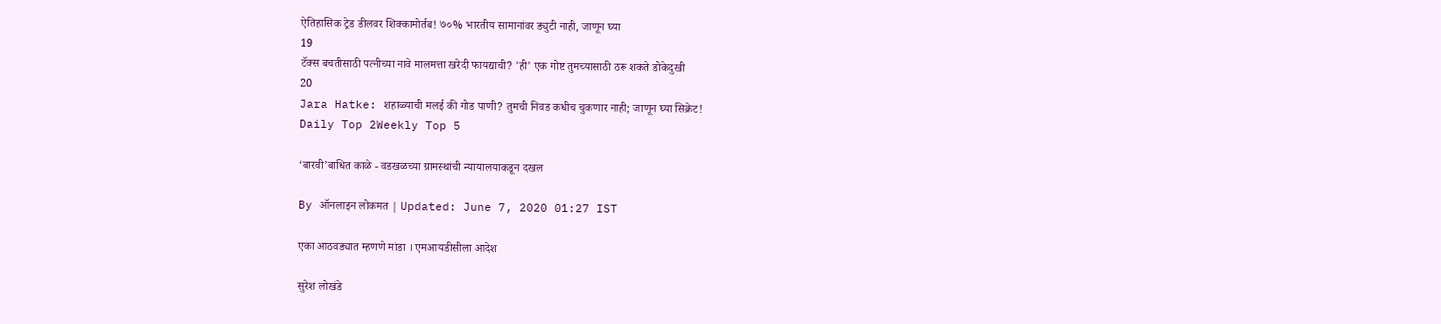ऐतिहासिक ट्रेड डीलवर शिक्कामोर्तब! ७०% भारतीय सामानांवर ड्युटी नाही, जाणून घ्या
19
टॅक्स बचतीसाठी पत्नीच्या नावे मालमत्ता खरेदी फायद्याची? 'ही' एक गोष्ट तुमच्यासाठी ठरू शकते डोकेदुखी
20
Jara Hatke: शहाळ्याची मलई की गोड पाणी? तुमची निवड कधीच चुकणार नाही; जाणून घ्या सिक्रेट!
Daily Top 2Weekly Top 5

‘बारवी’बाधित काळे - वडखळच्या ग्रामस्थांची न्यायालयाकडून दखल

By ऑनलाइन लोकमत | Updated: June 7, 2020 01:27 IST

एका आठवड्यात म्हणणे मांडा । एमआयडीसीला आदेश

सुरेश लोखंडे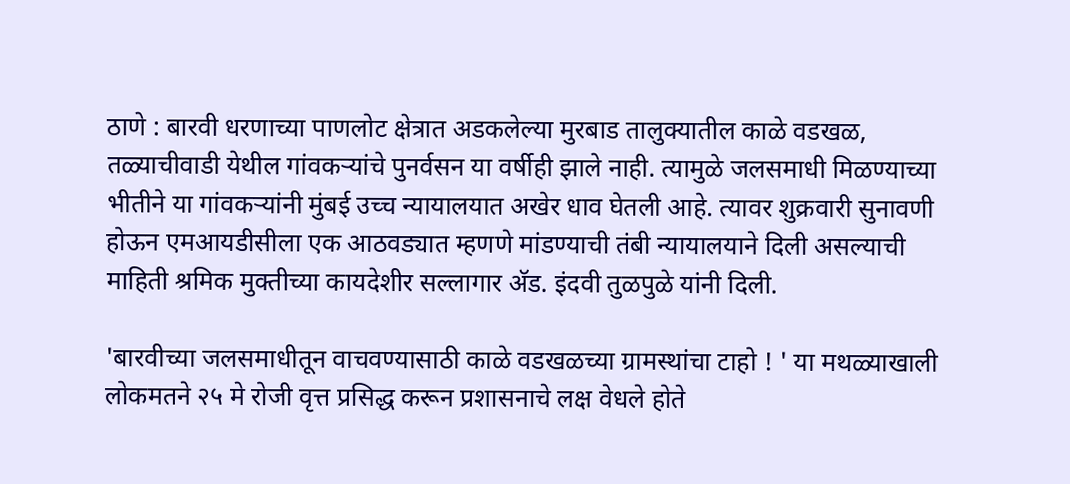ठाणे : बारवी धरणाच्या पाणलोट क्षेत्रात अडकलेल्या मुरबाड तालुक्यातील काळे वडखळ, तळ्याचीवाडी येथील गांवकऱ्यांचे पुनर्वसन या वर्षीही झाले नाही. त्यामुळे जलसमाधी मिळण्याच्या भीतीने या गांवकऱ्यांनी मुंबई उच्च न्यायालयात अखेर धाव घेतली आहे. त्यावर शुक्रवारी सुनावणी होऊन एमआयडीसीला एक आठवड्यात म्हणणे मांडण्याची तंबी न्यायालयाने दिली असल्याची माहिती श्रमिक मुक्तीच्या कायदेशीर सल्लागार अ‍ॅड. इंदवी तुळपुळे यांनी दिली.

'बारवीच्या जलसमाधीतून वाचवण्यासाठी काळे वडखळच्या ग्रामस्थांचा टाहो ! ' या मथळ्याखाली लोकमतने २५ मे रोजी वृत्त प्रसिद्ध करून प्रशासनाचे लक्ष वेधले होते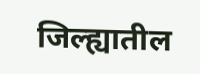जिल्ह्यातील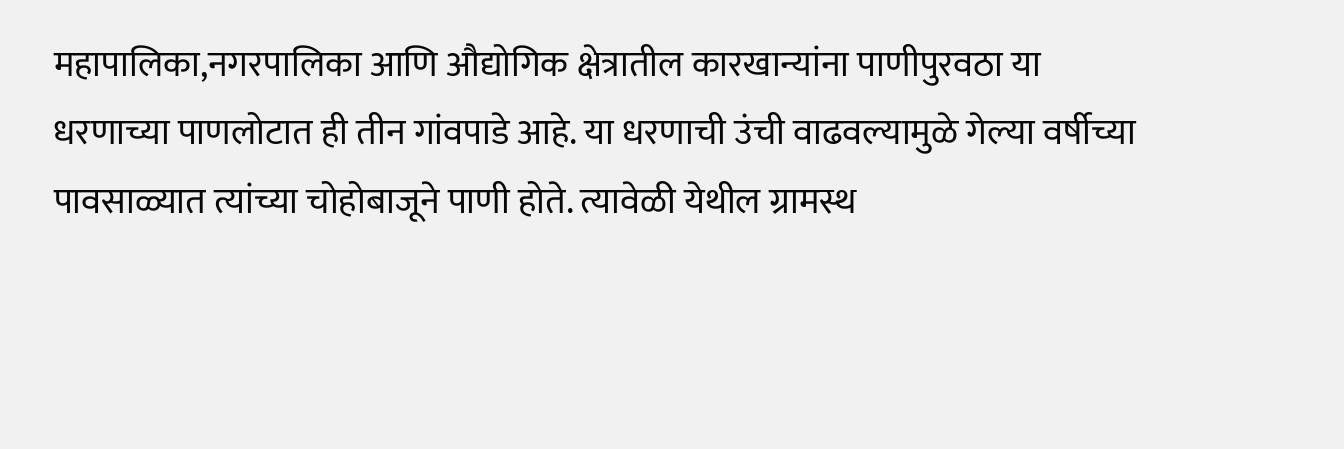महापालिका,नगरपालिका आणि औद्योगिक क्षेत्रातील कारखान्यांना पाणीपुरवठा या धरणाच्या पाणलोटात ही तीन गांवपाडे आहे. या धरणाची उंची वाढवल्यामुळे गेल्या वर्षीच्या पावसाळ्यात त्यांच्या चोहोबाजूने पाणी होते. त्यावेळी येथील ग्रामस्थ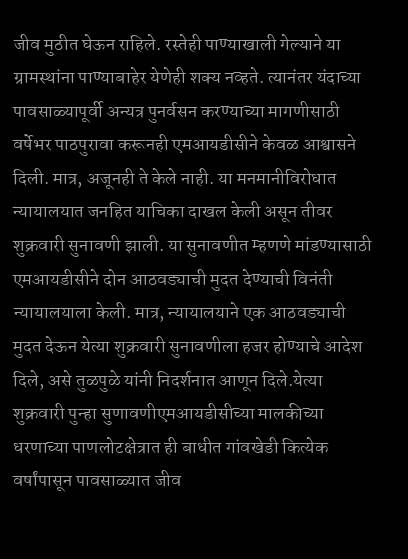जीव मुठीत घेऊन राहिले. रस्तेही पाण्याखाली गेल्याने या ग्रामस्थांना पाण्याबाहेर येणेही शक्य नव्हते. त्यानंतर यंदाच्या पावसाळ्यापूर्वी अन्यत्र पुनर्वसन करण्याच्या मागणीसाठी वर्षेभर पाठपुरावा करूनही एमआयडीसीने केवळ आश्वासने दिली. मात्र, अजूनही ते केले नाही. या मनमानीविरोधात न्यायालयात जनहित याचिका दाखल केली असून तीवर शुक्रवारी सुनावणी झाली. या सुनावणीत म्हणणे मांडण्यासाठी एमआयडीसीने दोन आठवड्याची मुदत देण्याची विनंती न्यायालयाला केली. मात्र, न्यायालयाने एक आठवड्याची मुदत देऊन येत्या शुक्रवारी सुनावणीला हजर होण्याचे आदेश दिले, असे तुळपुळे यांनी निदर्शनात आणून दिले.येत्या शुक्रवारी पुन्हा सुणावणीएमआयडीसीच्या मालकीच्या धरणाच्या पाणलोटक्षेत्रात ही बाधीत गांवखेडी कित्येक वर्षांपासून पावसाळ्यात जीव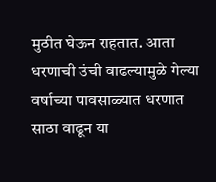मुठीत घेऊन राहतात. आता धरणाची उंची वाढल्यामुळे गेल्या वर्षाच्या पावसाळ्यात धरणात साठा वाढून या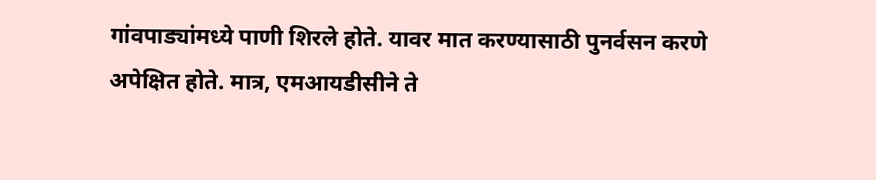गांवपाड्यांमध्ये पाणी शिरले होते. यावर मात करण्यासाठी पुनर्वसन करणे अपेक्षित होते. मात्र, एमआयडीसीने ते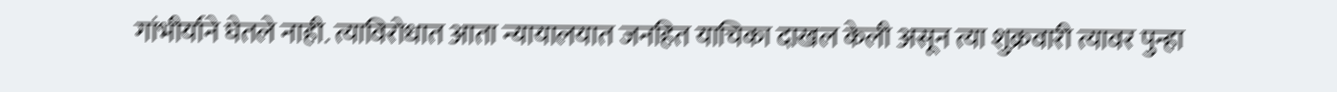गांभीर्याने घेतले नाही. त्याविरोधात आता न्यायालयात जनहित याचिका दाखल केली असून त्या शुक्रवारी त्यावर पुन्हा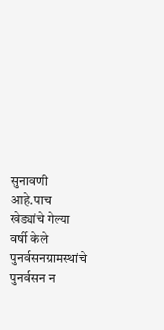सुनावणी आहे.पाच खेड्यांचे गेल्या वर्षी केले पुनर्वसनग्रामस्थांचे पुनर्वसन न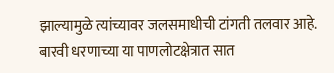झाल्यामुळे त्यांच्यावर जलसमाधीची टांगती तलवार आहे. बारवी धरणाच्या या पाणलोटक्षेत्रात सात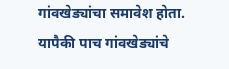गांवखेड्यांचा समावेश होता. यापैकी पाच गांवखेड्यांचे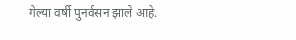गेल्या वर्षी पुनर्वसन झाले आहे.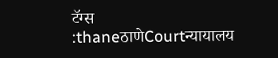टॅग्स :thaneठाणेCourtन्यायालय